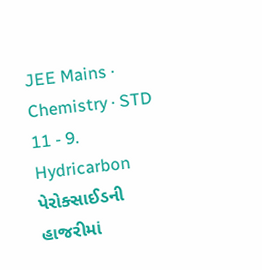JEE Mains · Chemistry · STD 11 - 9. Hydricarbon
પેરોક્સાઈડની હાજરીમાં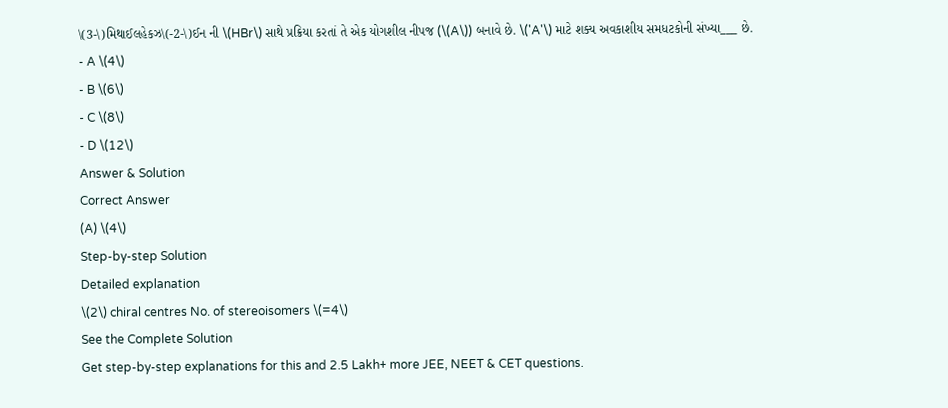\(3-\)મિથાઈલહેકઝ\(-2-\)ઈન ની \(HBr\) સાથે પ્રક્રિયા કરતાં તે એક યોગશીલ નીપજ (\(A\)) બનાવે છે. \('A'\) માટે શક્ય અવકાશીય સમધટકોની સંખ્યા___ છે.
- A \(4\)
- B \(6\)
- C \(8\)
- D \(12\)
Answer & Solution
Correct Answer
(A) \(4\)
Step-by-step Solution
Detailed explanation
\(2\) chiral centres No. of stereoisomers \(=4\)
See the Complete Solution
Get step-by-step explanations for this and 2.5 Lakh+ more JEE, NEET & CET questions.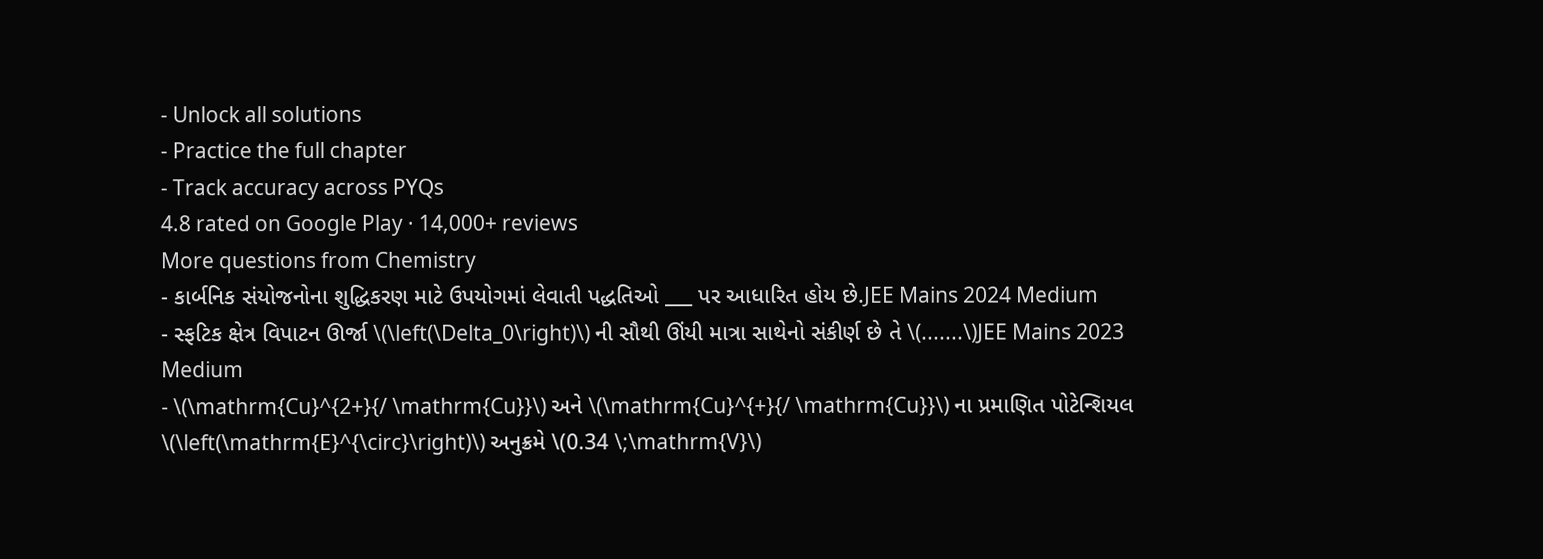- Unlock all solutions
- Practice the full chapter
- Track accuracy across PYQs
4.8 rated on Google Play · 14,000+ reviews
More questions from Chemistry
- કાર્બનિક સંયોજનોના શુદ્ધિકરણ માટે ઉપયોગમાં લેવાતી પદ્ધતિઓ ___ પર આધારિત હોય છે.JEE Mains 2024 Medium
- સ્ફટિક ક્ષેત્ર વિપાટન ઊર્જા \(\left(\Delta_0\right)\) ની સૌથી ઊંયી માત્રા સાથેનો સંકીર્ણ છે તે \(.......\)JEE Mains 2023 Medium
- \(\mathrm{Cu}^{2+}{/ \mathrm{Cu}}\) અને \(\mathrm{Cu}^{+}{/ \mathrm{Cu}}\) ના પ્રમાણિત પોટેન્શિયલ \(\left(\mathrm{E}^{\circ}\right)\) અનુક્રમે \(0.34 \;\mathrm{V}\)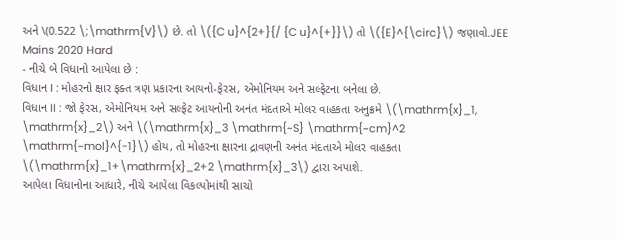અને \(0.522 \;\mathrm{V}\) છે. તો \({C u}^{2+}{/ {C u}^{+}}\) તો \({E}^{\circ}\) જણાવો.JEE Mains 2020 Hard
- નીચે બે વિધાનો આપેલા છે :
વિધાન I : મોહરનો ક્ષાર ફક્ત ત્રણ પ્રકારના આયનો-ફેરસ, એમોનિયમ અને સલ્ફેટના બનેલા છે.
વિધાન II : જો ફેરસ, એમોનિયમ અને સલ્ફેટ આયનોની અનંત મંદતાએ મોલર વાહકતા અનુક્રમે \(\mathrm{x}_1, \mathrm{x}_2\) અને \(\mathrm{x}_3 \mathrm{~S} \mathrm{~cm}^2 \mathrm{~mol}^{-1}\) હોય, તો મોહરના ક્ષારના દ્રાવણની અનંત મંદતાએ મોલર વાહકતા \(\mathrm{x}_1+\mathrm{x}_2+2 \mathrm{x}_3\) દ્વારા અપાશે.
આપેલા વિધાનોના આધારે, નીચે આપેલા વિકલ્પોમાંથી સાચો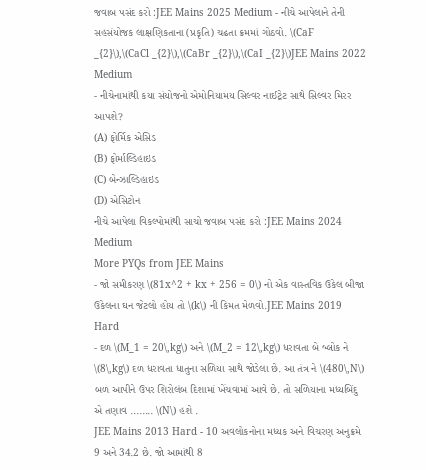જવાબ પસંદ કરો :JEE Mains 2025 Medium - નીચે આપેલાને તેની સહસંયોજક લાક્ષણિકતાના (પ્રકૃતિ) ચઢતા ક્રમમાં ગોઠવો. \(CaF _{2}\),\(CaCl _{2}\),\(CaBr _{2}\),\(CaI _{2}\)JEE Mains 2022 Medium
- નીચેનામાંથી કયા સંયોજનો એમોનિયામય સિલ્વર નાઈટ્રેટ સાથે સિલ્વર મિરર આપશે?
(A) ફોર્મિક એસિડ
(B) ફોર્માલ્ડિહાઇડ
(C) બેન્ઝાલ્ડિહાઇડ
(D) એસિટોન
નીચે આપેલા વિકલ્પોમાંથી સાચો જવાબ પસંદ કરો :JEE Mains 2024 Medium
More PYQs from JEE Mains
- જો સમીકરણ \(81x^2 + kx + 256 = 0\) નો એક વાસ્તવિક ઉકેલ બીજા ઉકેલના ઘન જેટલો હોય તો \(k\) ની કિમત મેળવો.JEE Mains 2019 Hard
- દળ \(M_1 = 20\,kg\) અને \(M_2 = 12\,kg\) ધરાવતા બે બ્લોક ને \(8\,kg\) દળ ધરાવતા ધાતુના સળિયા સાથે જોડેલા છે. આ તંત્ર ને \(480\,N\) બળ આપીને ઉપર શિરોલંબ દિશામાં ખેંચવામાં આવે છે. તો સળિયાના મધ્યબિંદુ એ તણાવ ........ \(N\) હશે .
JEE Mains 2013 Hard - 10 અવલોકનોના મધ્યક અને વિચરણ અનુક્રમે 9 અને 34.2 છે. જો આમાંથી 8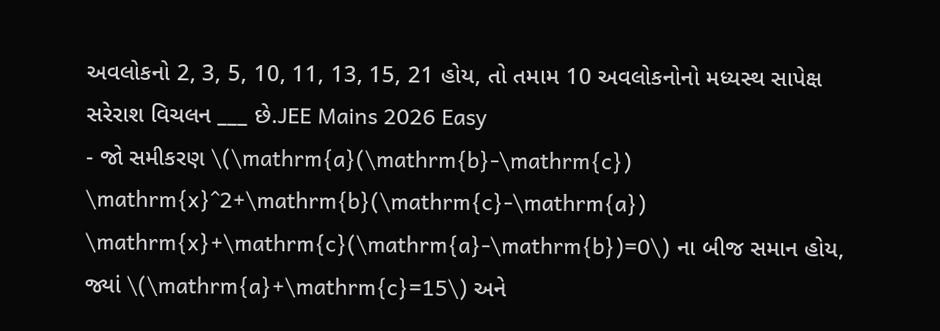અવલોકનો 2, 3, 5, 10, 11, 13, 15, 21 હોય, તો તમામ 10 અવલોકનોનો મધ્યસ્થ સાપેક્ષ સરેરાશ વિચલન ___ છે.JEE Mains 2026 Easy
- જો સમીકરણ \(\mathrm{a}(\mathrm{b}-\mathrm{c}) \mathrm{x}^2+\mathrm{b}(\mathrm{c}-\mathrm{a}) \mathrm{x}+\mathrm{c}(\mathrm{a}-\mathrm{b})=0\) ના બીજ સમાન હોય, જ્યાં \(\mathrm{a}+\mathrm{c}=15\) અને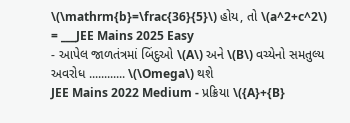\(\mathrm{b}=\frac{36}{5}\) હોય, તો \(a^2+c^2\) = ___JEE Mains 2025 Easy
- આપેલ જાળતંત્રમાં બિંદુઓ \(A\) અને \(B\) વચ્યેનો સમતુલ્ય અવરોધ ............ \(\Omega\) થશે
JEE Mains 2022 Medium - પ્રક્રિયા \({A}+{B}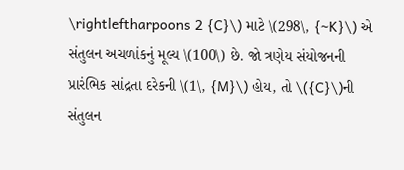\rightleftharpoons 2 {C}\) માટે \(298\, {~K}\) એ સંતુલન અચળાંકનું મૂલ્ય \(100\) છે. જો ત્રણેય સંયોજનની પ્રારંભિક સાંદ્રતા દરેકની \(1\, {M}\) હોય, તો \({C}\)ની સંતુલન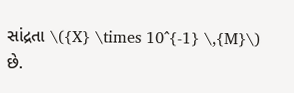સાંદ્રતા \({X} \times 10^{-1} \,{M}\) છે.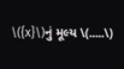\({x}\)નું મૂલ્ય \(.....\)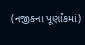(નજીકના પૂર્ણાંકમાં)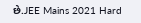છે.JEE Mains 2021 Hard